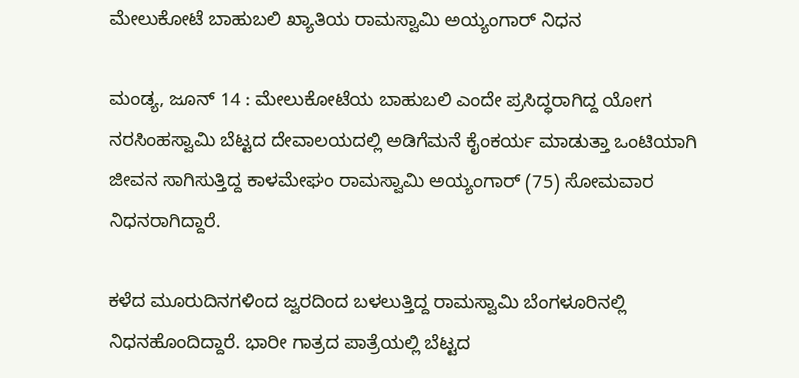ಮೇಲುಕೋಟೆ ಬಾಹುಬಲಿ ಖ್ಯಾತಿಯ ರಾಮಸ್ವಾಮಿ ಅಯ್ಯಂಗಾರ್‌ ನಿಧನ

ಮಂಡ್ಯ, ಜೂನ್ 14 : ಮೇಲುಕೋಟೆಯ ಬಾಹುಬಲಿ ಎಂದೇ ಪ್ರಸಿದ್ಧರಾಗಿದ್ದ ಯೋಗ ನರಸಿಂಹಸ್ವಾಮಿ ಬೆಟ್ಟದ ದೇವಾಲಯದಲ್ಲಿ ಅಡಿಗೆಮನೆ ಕೈಂಕರ್ಯ ಮಾಡುತ್ತಾ ಒಂಟಿಯಾಗಿ ಜೀವನ ಸಾಗಿಸುತ್ತಿದ್ದ ಕಾಳಮೇಘಂ ರಾಮಸ್ವಾಮಿ ಅಯ್ಯಂಗಾರ್ (75) ಸೋಮವಾರ ನಿಧನರಾಗಿದ್ದಾರೆ.

ಕಳೆದ ಮೂರುದಿನಗಳಿಂದ ಜ್ವರದಿಂದ ಬಳಲುತ್ತಿದ್ದ ರಾಮಸ್ವಾಮಿ ಬೆಂಗಳೂರಿನಲ್ಲಿ ನಿಧನಹೊಂದಿದ್ದಾರೆ. ಭಾರೀ ಗಾತ್ರದ ಪಾತ್ರೆಯಲ್ಲಿ ಬೆಟ್ಟದ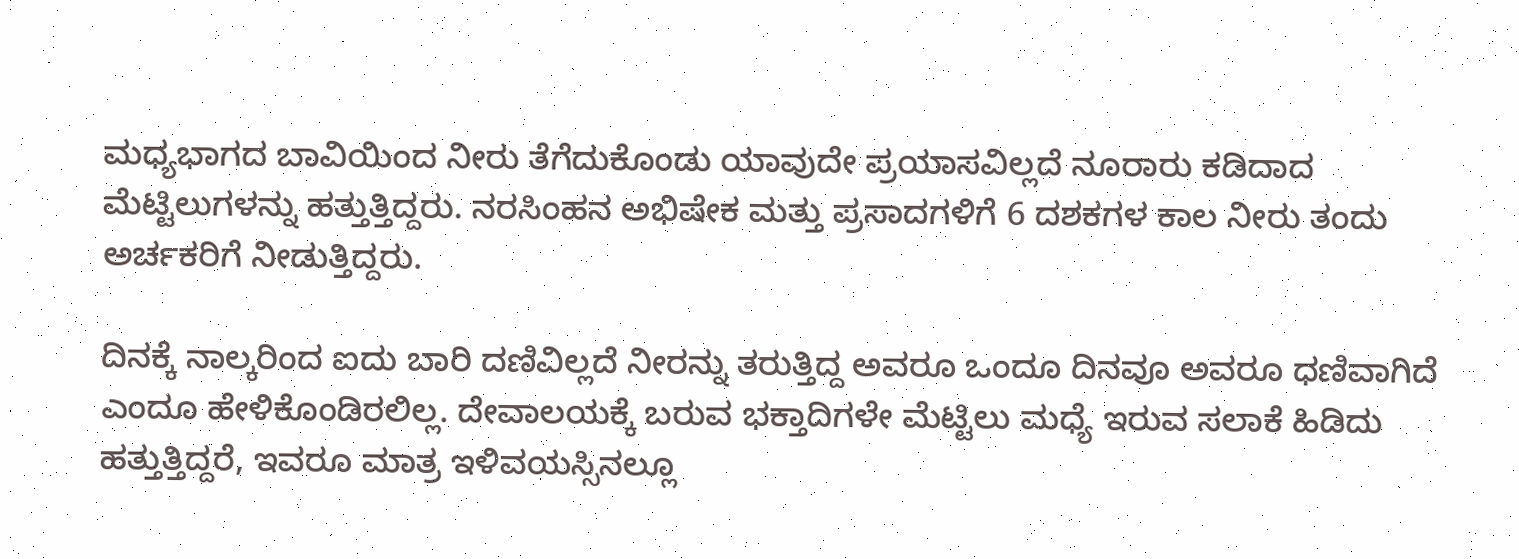ಮಧ್ಯಭಾಗದ ಬಾವಿಯಿಂದ ನೀರು ತೆಗೆದುಕೊಂಡು ಯಾವುದೇ ಪ್ರಯಾಸವಿಲ್ಲದೆ ನೂರಾರು ಕಡಿದಾದ ಮೆಟ್ಟಿಲುಗಳನ್ನು ಹತ್ತುತ್ತಿದ್ದರು. ನರಸಿಂಹನ ಅಭಿಷೇಕ ಮತ್ತು ಪ್ರಸಾದಗಳಿಗೆ 6 ದಶಕಗಳ ಕಾಲ ನೀರು ತಂದು ಅರ್ಚಕರಿಗೆ ನೀಡುತ್ತಿದ್ದರು.

ದಿನಕ್ಕೆ ನಾಲ್ಕರಿಂದ ಐದು ಬಾರಿ ದಣಿವಿಲ್ಲದೆ ನೀರನ್ನು ತರುತ್ತಿದ್ದ ಅವರೂ ಒಂದೂ ದಿನವೂ ಅವರೂ ಧಣಿವಾಗಿದೆ ಎಂದೂ ಹೇಳಿಕೊಂಡಿರಲಿಲ್ಲ. ದೇವಾಲಯಕ್ಕೆ ಬರುವ ಭಕ್ತಾದಿಗಳೇ ಮೆಟ್ಟಿಲು ಮಧ್ಯೆ ಇರುವ ಸಲಾಕೆ ಹಿಡಿದು ಹತ್ತುತ್ತಿದ್ದರೆ, ಇವರೂ ಮಾತ್ರ ಇಳಿವಯಸ್ಸಿನಲ್ಲೂ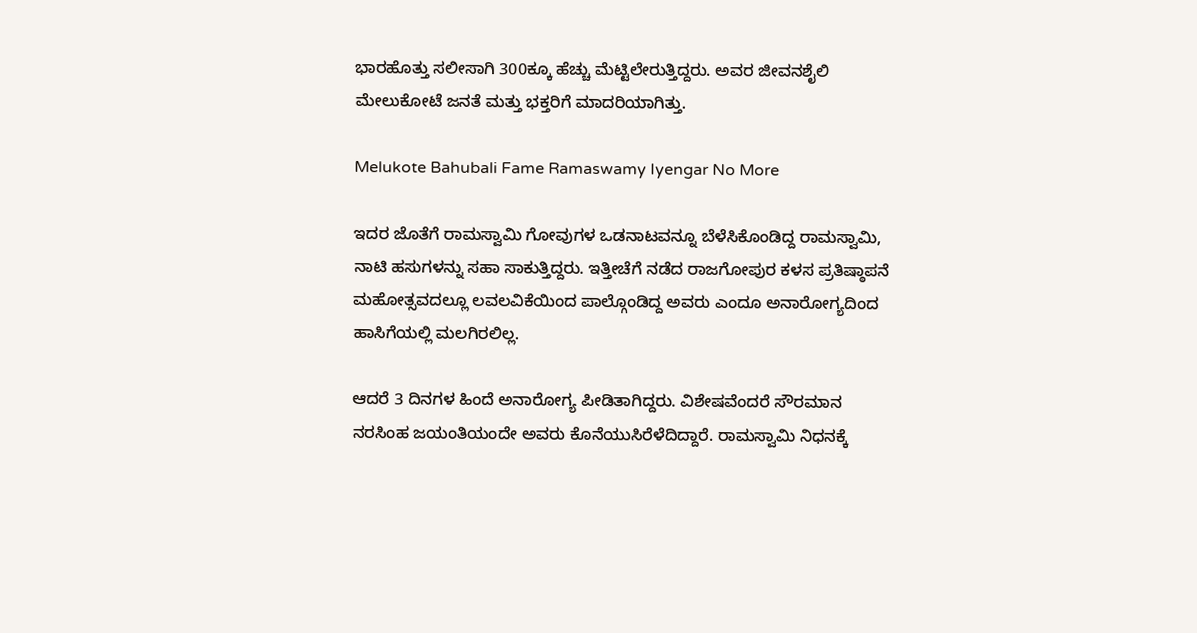ಭಾರಹೊತ್ತು ಸಲೀಸಾಗಿ 300ಕ್ಕೂ ಹೆಚ್ಚು ಮೆಟ್ಟಿಲೇರುತ್ತಿದ್ದರು. ಅವರ ಜೀವನಶೈಲಿ ಮೇಲುಕೋಟೆ ಜನತೆ ಮತ್ತು ಭಕ್ತರಿಗೆ ಮಾದರಿಯಾಗಿತ್ತು.

Melukote Bahubali Fame Ramaswamy Iyengar No More

ಇದರ ಜೊತೆಗೆ ರಾಮಸ್ವಾಮಿ ಗೋವುಗಳ ಒಡನಾಟವನ್ನೂ ಬೆಳೆಸಿಕೊಂಡಿದ್ದ ರಾಮಸ್ವಾಮಿ, ನಾಟಿ ಹಸುಗಳನ್ನು ಸಹಾ ಸಾಕುತ್ತಿದ್ದರು. ಇತ್ತೀಚೆಗೆ ನಡೆದ ರಾಜಗೋಪುರ ಕಳಸ ಪ್ರತಿಷ್ಠಾಪನೆ ಮಹೋತ್ಸವದಲ್ಲೂ ಲವಲವಿಕೆಯಿಂದ ಪಾಲ್ಗೊಂಡಿದ್ದ ಅವರು ಎಂದೂ ಅನಾರೋಗ್ಯದಿಂದ ಹಾಸಿಗೆಯಲ್ಲಿ ಮಲಗಿರಲಿಲ್ಲ.

ಆದರೆ 3 ದಿನಗಳ ಹಿಂದೆ ಅನಾರೋಗ್ಯ ಪೀಡಿತಾಗಿದ್ದರು. ವಿಶೇಷವೆಂದರೆ ಸೌರಮಾನ ನರಸಿಂಹ ಜಯಂತಿಯಂದೇ ಅವರು ಕೊನೆಯುಸಿರೆಳೆದಿದ್ದಾರೆ. ರಾಮಸ್ವಾಮಿ ನಿಧನಕ್ಕೆ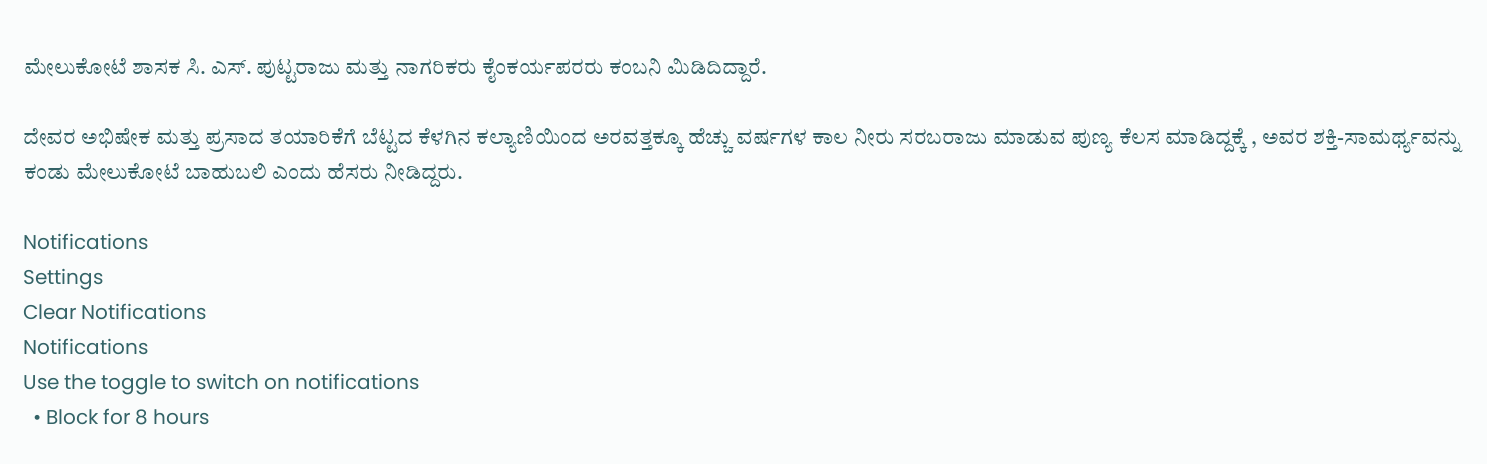ಮೇಲುಕೋಟೆ ಶಾಸಕ ಸಿ. ಎಸ್. ಪುಟ್ಟರಾಜು ಮತ್ತು ನಾಗರಿಕರು ಕೈಂಕರ್ಯಪರರು ಕಂಬನಿ ಮಿಡಿದಿದ್ದಾರೆ.

ದೇವರ ಅಭಿಷೇಕ ಮತ್ತು ಪ್ರಸಾದ ತಯಾರಿಕೆಗೆ ಬೆಟ್ಟದ ಕೆಳಗಿನ ಕಲ್ಯಾಣಿಯಿಂದ ಅರವತ್ತಕ್ಕೂ ಹೆಚ್ಚು ವರ್ಷಗಳ ಕಾಲ ನೀರು ಸರಬರಾಜು ಮಾಡುವ ಪುಣ್ಯ ಕೆಲಸ ಮಾಡಿದ್ದಕ್ಕೆ , ಅವರ ಶಕ್ತಿ-ಸಾಮರ್ಥ್ಯವನ್ನು ಕಂಡು ಮೇಲುಕೋಟೆ ಬಾಹುಬಲಿ ಎಂದು ಹೆಸರು ನೀಡಿದ್ದರು.

Notifications
Settings
Clear Notifications
Notifications
Use the toggle to switch on notifications
  • Block for 8 hours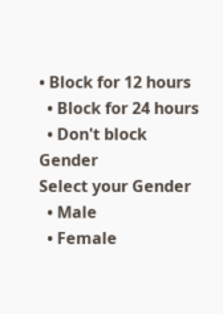• Block for 12 hours
  • Block for 24 hours
  • Don't block
Gender
Select your Gender
  • Male
  • Female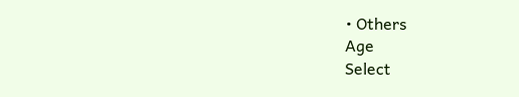• Others
Age
Select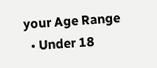your Age Range
  • Under 18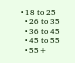• 18 to 25
  • 26 to 35
  • 36 to 45
  • 45 to 55
  • 55+